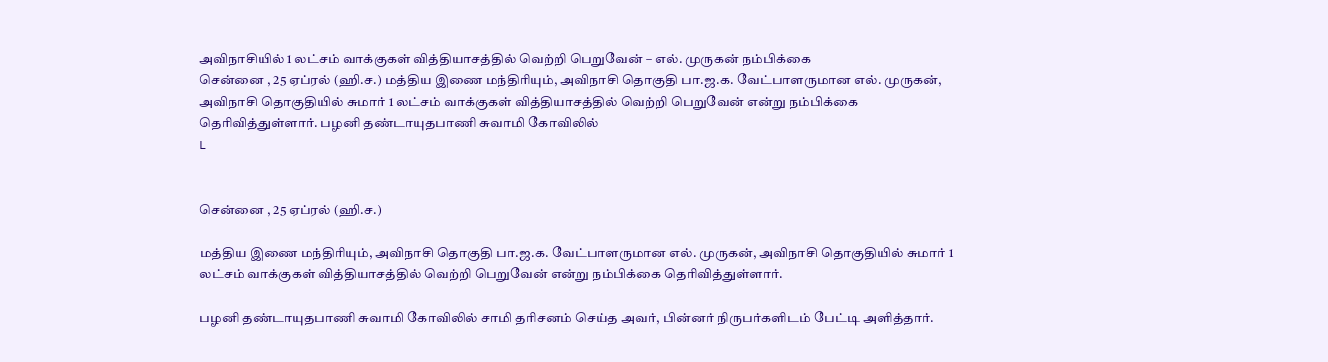அவிநாசியில் 1 லட்சம் வாக்குகள் வித்தியாசத்தில் வெற்றி பெறுவேன் – எல். முருகன் நம்பிக்கை
சென்னை , 25 ஏப்ரல் (ஹி.ச.) மத்திய இணை மந்திரியும், அவிநாசி தொகுதி பா.ஜ.க. வேட்பாளருமான எல். முருகன், அவிநாசி தொகுதியில் சுமார் 1 லட்சம் வாக்குகள் வித்தியாசத்தில் வெற்றி பெறுவேன் என்று நம்பிக்கை தெரிவித்துள்ளார். பழனி தண்டாயுதபாணி சுவாமி கோவிலில்
L


சென்னை , 25 ஏப்ரல் (ஹி.ச.)

மத்திய இணை மந்திரியும், அவிநாசி தொகுதி பா.ஜ.க. வேட்பாளருமான எல். முருகன், அவிநாசி தொகுதியில் சுமார் 1 லட்சம் வாக்குகள் வித்தியாசத்தில் வெற்றி பெறுவேன் என்று நம்பிக்கை தெரிவித்துள்ளார்.

பழனி தண்டாயுதபாணி சுவாமி கோவிலில் சாமி தரிசனம் செய்த அவர், பின்னர் நிருபர்களிடம் பேட்டி அளித்தார்.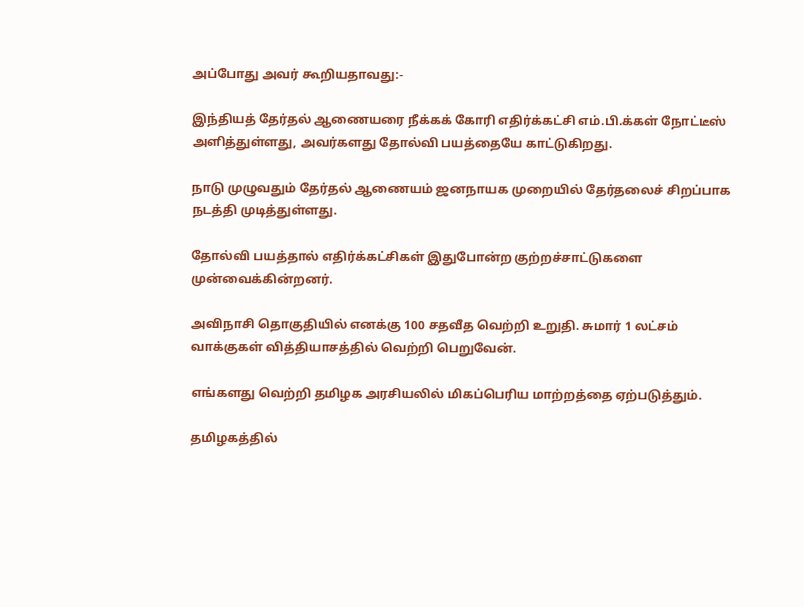அப்போது அவர் கூறியதாவது:-

இந்தியத் தேர்தல் ஆணையரை நீக்கக் கோரி எதிர்க்கட்சி எம்.பி.க்கள் நோட்டீஸ் அளித்துள்ளது, அவர்களது தோல்வி பயத்தையே காட்டுகிறது.

நாடு முழுவதும் தேர்தல் ஆணையம் ஜனநாயக முறையில் தேர்தலைச் சிறப்பாக நடத்தி முடித்துள்ளது.

தோல்வி பயத்தால் எதிர்க்கட்சிகள் இதுபோன்ற குற்றச்சாட்டுகளை முன்வைக்கின்றனர்.

அவிநாசி தொகுதியில் எனக்கு 100 சதவீத வெற்றி உறுதி. சுமார் 1 லட்சம் வாக்குகள் வித்தியாசத்தில் வெற்றி பெறுவேன்.

எங்களது வெற்றி தமிழக அரசியலில் மிகப்பெரிய மாற்றத்தை ஏற்படுத்தும்.

தமிழகத்தில்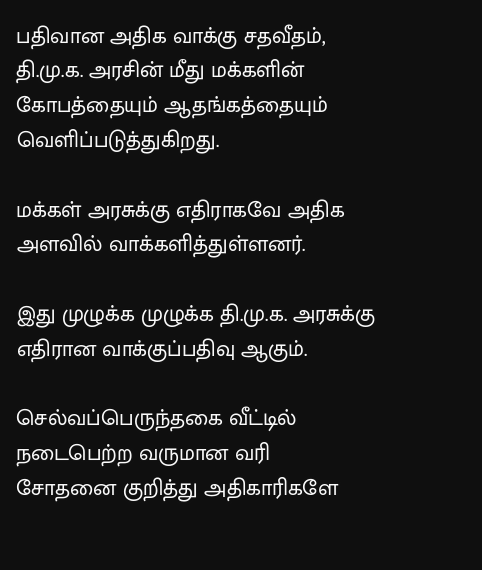பதிவான அதிக வாக்கு சதவீதம், தி.மு.க. அரசின் மீது மக்களின் கோபத்தையும் ஆதங்கத்தையும் வெளிப்படுத்துகிறது.

மக்கள் அரசுக்கு எதிராகவே அதிக அளவில் வாக்களித்துள்ளனர்.

இது முழுக்க முழுக்க தி.மு.க. அரசுக்கு எதிரான வாக்குப்பதிவு ஆகும்.

செல்வப்பெருந்தகை வீட்டில் நடைபெற்ற வருமான வரி சோதனை குறித்து அதிகாரிகளே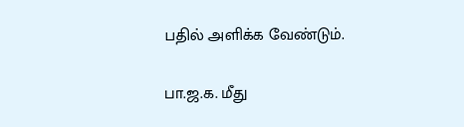பதில் அளிக்க வேண்டும்.

பா.ஜ.க. மீது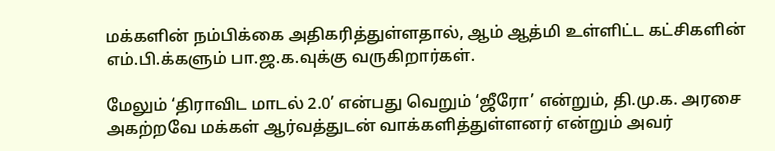மக்களின் நம்பிக்கை அதிகரித்துள்ளதால், ஆம் ஆத்மி உள்ளிட்ட கட்சிகளின் எம்.பி.க்களும் பா.ஜ.க.வுக்கு வருகிறார்கள்.

மேலும் ‘திராவிட மாடல் 2.0’ என்பது வெறும் ‘ஜீரோ’ என்றும், தி.மு.க. அரசை அகற்றவே மக்கள் ஆர்வத்துடன் வாக்களித்துள்ளனர் என்றும் அவர்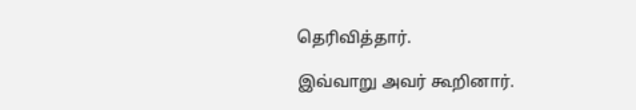தெரிவித்தார்.

இவ்வாறு அவர் கூறினார்.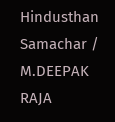Hindusthan Samachar / M.DEEPAK RAJA